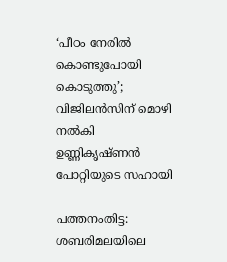‘പീഠം നേരിൽ കൊണ്ടുപോയി കൊടുത്തു’; വിജിലൻസിന് മൊഴി നൽകി ഉണ്ണികൃഷ്ണൻ പോറ്റിയുടെ സഹായി

പത്തനംതിട്ട: ശബരിമലയിലെ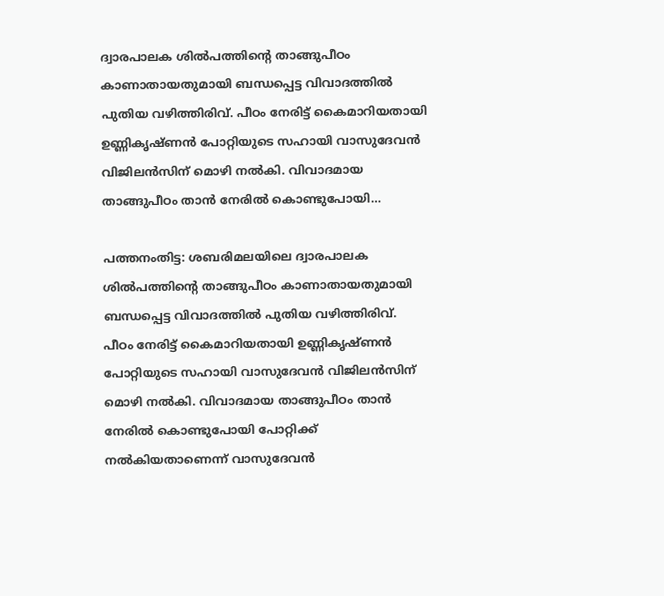ദ്വാരപാലക ശിൽപത്തിന്റെ താങ്ങുപീഠം കാണാതായതുമായി ബന്ധപ്പെട്ട വിവാദത്തിൽ പുതിയ വഴിത്തിരിവ്. പീഠം നേരിട്ട് കൈമാറിയതായി ഉണ്ണികൃഷ്ണൻ പോറ്റിയുടെ സഹായി വാസുദേവൻ വിജിലൻസിന് മൊഴി നൽകി. വിവാദമായ താങ്ങുപീഠം താൻ നേരിൽ കൊണ്ടുപോയി…

പത്തനംതിട്ട: ശബരിമലയിലെ ദ്വാരപാലക ശിൽപത്തിന്റെ താങ്ങുപീഠം കാണാതായതുമായി ബന്ധപ്പെട്ട വിവാദത്തിൽ പുതിയ വഴിത്തിരിവ്. പീഠം നേരിട്ട് കൈമാറിയതായി ഉണ്ണികൃഷ്ണൻ പോറ്റിയുടെ സഹായി വാസുദേവൻ വിജിലൻസിന് മൊഴി നൽകി. വിവാദമായ താങ്ങുപീഠം താൻ നേരിൽ കൊണ്ടുപോയി പോറ്റിക്ക് നൽകിയതാണെന്ന് വാസുദേവൻ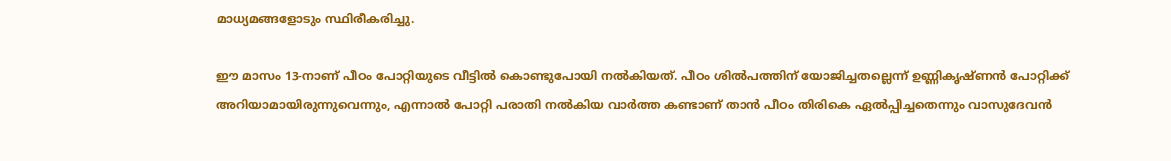മാധ്യമങ്ങളോടും സ്ഥിരീകരിച്ചു.

ഈ മാസം 13-നാണ് പീഠം പോറ്റിയുടെ വീട്ടിൽ കൊണ്ടുപോയി നൽകിയത്. പീഠം ശിൽപത്തിന് യോജിച്ചതല്ലെന്ന് ഉണ്ണികൃഷ്ണൻ പോറ്റിക്ക് അറിയാമായിരുന്നുവെന്നും, എന്നാൽ പോറ്റി പരാതി നൽകിയ വാർത്ത കണ്ടാണ് താൻ പീഠം തിരികെ ഏൽപ്പിച്ചതെന്നും വാസുദേവൻ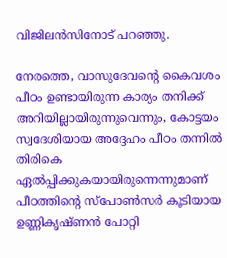വിജിലൻസിനോട് പറഞ്ഞു.

നേരത്തെ, വാസുദേവന്റെ കൈവശം പീഠം ഉണ്ടായിരുന്ന കാര്യം തനിക്ക് അറിയില്ലായിരുന്നുവെന്നും, കോട്ടയം സ്വദേശിയായ അദ്ദേഹം പീഠം തന്നിൽ തിരികെ ഏൽപ്പിക്കുകയായിരുന്നെന്നുമാണ് പീഠത്തിന്റെ സ്പോൺസർ കൂടിയായ ഉണ്ണികൃഷ്ണൻ പോറ്റി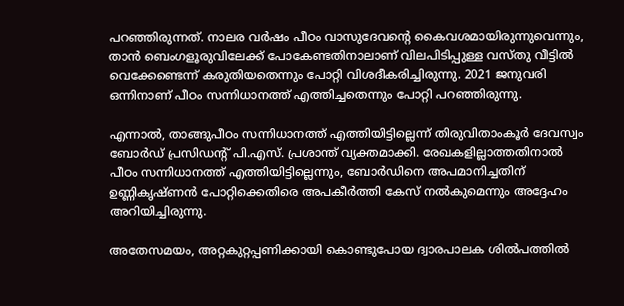പറഞ്ഞിരുന്നത്. നാലര വർഷം പീഠം വാസുദേവന്റെ കൈവശമായിരുന്നുവെന്നും, താൻ ബെംഗളൂരുവിലേക്ക് പോകേണ്ടതിനാലാണ് വിലപിടിപ്പുള്ള വസ്തു വീട്ടിൽ വെക്കേണ്ടെന്ന് കരുതിയതെന്നും പോറ്റി വിശദീകരിച്ചിരുന്നു. 2021 ജനുവരി ഒന്നിനാണ് പീഠം സന്നിധാനത്ത് എത്തിച്ചതെന്നും പോറ്റി പറഞ്ഞിരുന്നു.

എന്നാൽ, താങ്ങുപീഠം സന്നിധാനത്ത് എത്തിയിട്ടില്ലെന്ന് തിരുവിതാംകൂർ ദേവസ്വം ബോർഡ് പ്രസിഡന്റ് പി.എസ്. പ്രശാന്ത് വ്യക്തമാക്കി. രേഖകളില്ലാത്തതിനാൽ പീഠം സന്നിധാനത്ത് എത്തിയിട്ടില്ലെന്നും, ബോർഡിനെ അപമാനിച്ചതിന് ഉണ്ണികൃഷ്ണൻ പോറ്റിക്കെതിരെ അപകീർത്തി കേസ് നൽകുമെന്നും അദ്ദേഹം അറിയിച്ചിരുന്നു.

അതേസമയം, അറ്റകുറ്റപ്പണിക്കായി കൊണ്ടുപോയ ദ്വാരപാലക ശിൽപത്തിൽ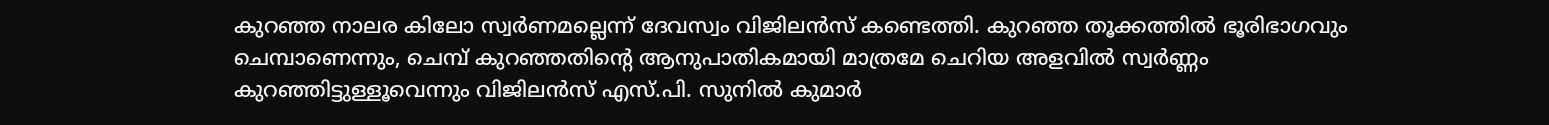കുറഞ്ഞ നാലര കിലോ സ്വർണമല്ലെന്ന് ദേവസ്വം വിജിലൻസ് കണ്ടെത്തി. കുറഞ്ഞ തൂക്കത്തിൽ ഭൂരിഭാഗവും ചെമ്പാണെന്നും, ചെമ്പ് കുറഞ്ഞതിന്റെ ആനുപാതികമായി മാത്രമേ ചെറിയ അളവിൽ സ്വർണ്ണം കുറഞ്ഞിട്ടുള്ളൂവെന്നും വിജിലൻസ് എസ്.പി. സുനിൽ കുമാർ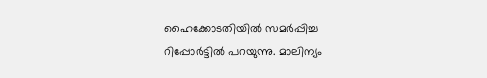ഹൈക്കോടതിയിൽ സമർപ്പിച്ച റിപ്പോർട്ടിൽ പറയുന്നു. മാലിന്യം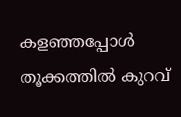കളഞ്ഞപ്പോൾ തൂക്കത്തിൽ കുറവ്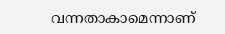വന്നതാകാമെന്നാണ്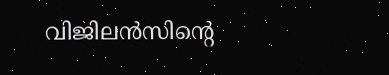വിജിലൻസിന്റെ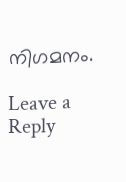നിഗമനം.

Leave a Reply